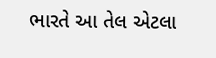ભારતે આ તેલ એટલા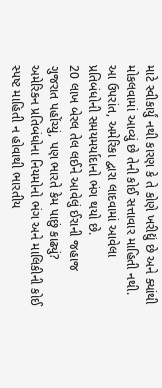માટે સ્વીકાર્યું નથી કારણ કે તે કોણે ખરીદ્યું છે અને ક્યાંથી મોકલવામાં આવ્યું છે તેની કોઈ સત્તાવાર માહિતી નથી. આ ઉપરાંત, અમેરિકા દ્વારા લાદવામાં આવેલા પ્રતિબંધોની સમયમર્યાદાનો ભંગ થયો છે.
20 લાખ બેરલ તેલ લઈને આવેલું ઈરાની જહાજ ગુજરાત પહોંચ્યું, પણ ભારતે કેમ પાછું કાઢ્યું?
અમેરિકન પ્રતિબંધોના નિયમોનો ભંગ અને માલિકીની કોઈ સ્પષ્ટ માહિતી ન હોવાથી ભારતીય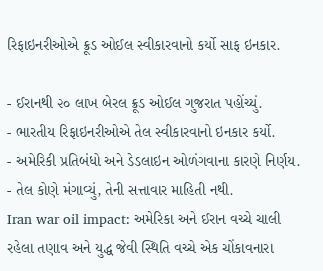રિફાઇનરીઓએ ક્રૂડ ઓઈલ સ્વીકારવાનો કર્યો સાફ ઇનકાર.

- ઈરાનથી ૨૦ લાખ બેરલ ક્રૂડ ઓઈલ ગુજરાત પહોંચ્યું.
- ભારતીય રિફાઇનરીઓએ તેલ સ્વીકારવાનો ઇનકાર કર્યો.
- અમેરિકી પ્રતિબંધો અને ડેડલાઇન ઓળંગવાના કારણે નિર્ણય.
- તેલ કોણે મંગાવ્યું, તેની સત્તાવાર માહિતી નથી.
Iran war oil impact: અમેરિકા અને ઈરાન વચ્ચે ચાલી રહેલા તણાવ અને યુદ્ધ જેવી સ્થિતિ વચ્ચે એક ચોંકાવનારા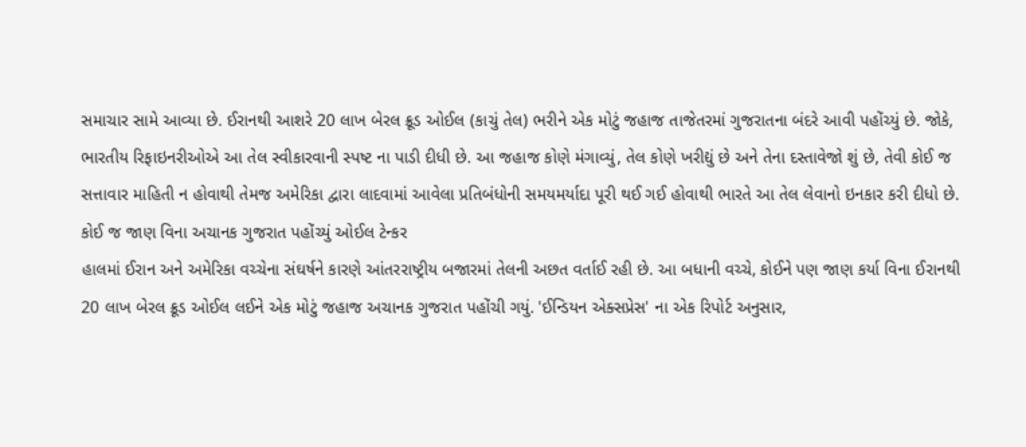સમાચાર સામે આવ્યા છે. ઈરાનથી આશરે 20 લાખ બેરલ ક્રૂડ ઓઈલ (કાચું તેલ) ભરીને એક મોટું જહાજ તાજેતરમાં ગુજરાતના બંદરે આવી પહોંચ્યું છે. જોકે, ભારતીય રિફાઇનરીઓએ આ તેલ સ્વીકારવાની સ્પષ્ટ ના પાડી દીધી છે. આ જહાજ કોણે મંગાવ્યું, તેલ કોણે ખરીદ્યું છે અને તેના દસ્તાવેજો શું છે, તેવી કોઈ જ સત્તાવાર માહિતી ન હોવાથી તેમજ અમેરિકા દ્વારા લાદવામાં આવેલા પ્રતિબંધોની સમયમર્યાદા પૂરી થઈ ગઈ હોવાથી ભારતે આ તેલ લેવાનો ઇનકાર કરી દીધો છે.
કોઈ જ જાણ વિના અચાનક ગુજરાત પહોંચ્યું ઓઈલ ટેન્કર
હાલમાં ઈરાન અને અમેરિકા વચ્ચેના સંઘર્ષને કારણે આંતરરાષ્ટ્રીય બજારમાં તેલની અછત વર્તાઈ રહી છે. આ બધાની વચ્ચે, કોઈને પણ જાણ કર્યા વિના ઈરાનથી 20 લાખ બેરલ ક્રૂડ ઓઈલ લઈને એક મોટું જહાજ અચાનક ગુજરાત પહોંચી ગયું. 'ઈન્ડિયન એક્સપ્રેસ' ના એક રિપોર્ટ અનુસાર,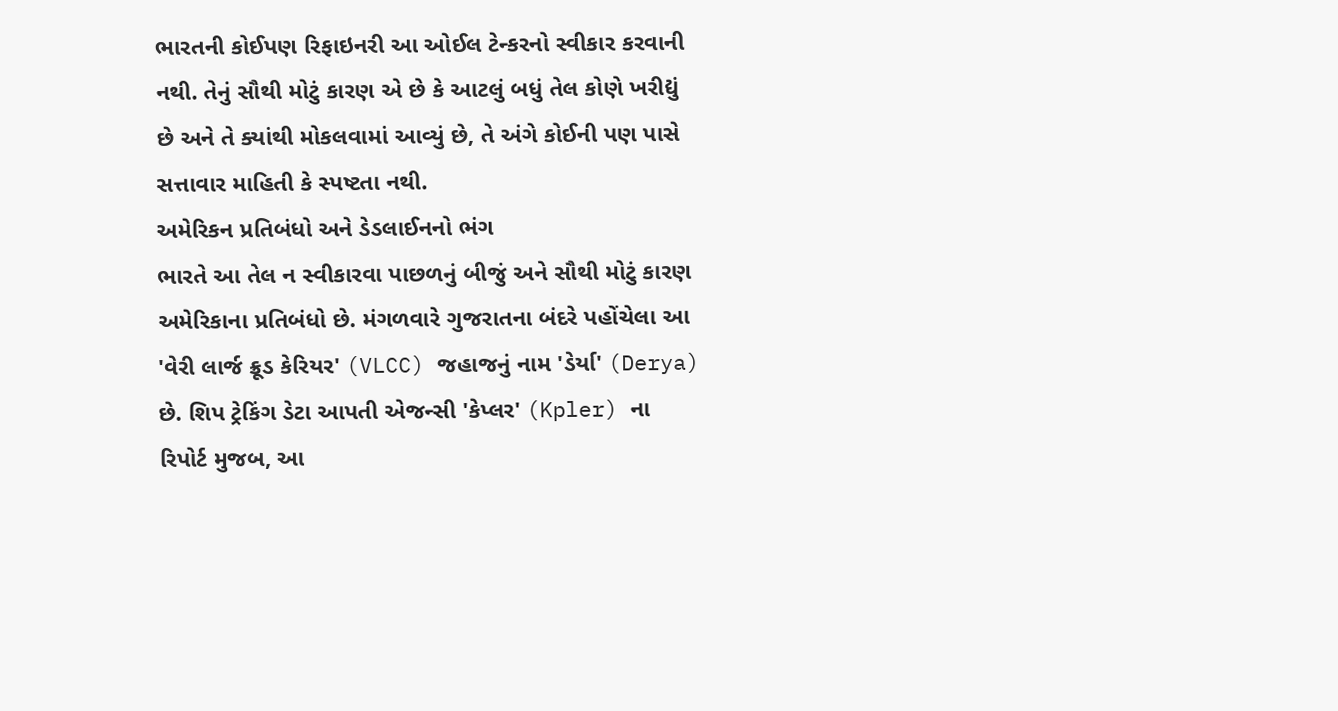ભારતની કોઈપણ રિફાઇનરી આ ઓઈલ ટેન્કરનો સ્વીકાર કરવાની નથી. તેનું સૌથી મોટું કારણ એ છે કે આટલું બધું તેલ કોણે ખરીદ્યું છે અને તે ક્યાંથી મોકલવામાં આવ્યું છે, તે અંગે કોઈની પણ પાસે સત્તાવાર માહિતી કે સ્પષ્ટતા નથી.
અમેરિકન પ્રતિબંધો અને ડેડલાઈનનો ભંગ
ભારતે આ તેલ ન સ્વીકારવા પાછળનું બીજું અને સૌથી મોટું કારણ અમેરિકાના પ્રતિબંધો છે. મંગળવારે ગુજરાતના બંદરે પહોંચેલા આ 'વેરી લાર્જ ક્રૂડ કેરિયર' (VLCC) જહાજનું નામ 'ડેર્યા' (Derya) છે. શિપ ટ્રેકિંગ ડેટા આપતી એજન્સી 'કેપ્લર' (Kpler) ના રિપોર્ટ મુજબ, આ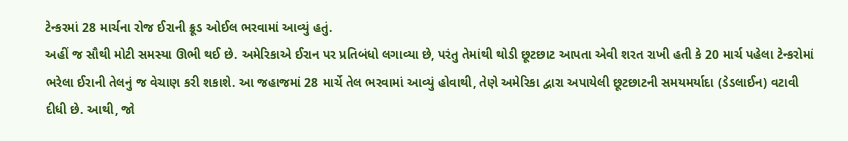ટેન્કરમાં 28 માર્ચના રોજ ઈરાની ક્રૂડ ઓઈલ ભરવામાં આવ્યું હતું.
અહીં જ સૌથી મોટી સમસ્યા ઊભી થઈ છે. અમેરિકાએ ઈરાન પર પ્રતિબંધો લગાવ્યા છે, પરંતુ તેમાંથી થોડી છૂટછાટ આપતા એવી શરત રાખી હતી કે 20 માર્ચ પહેલા ટેન્કરોમાં ભરેલા ઈરાની તેલનું જ વેચાણ કરી શકાશે. આ જહાજમાં 28 માર્ચે તેલ ભરવામાં આવ્યું હોવાથી, તેણે અમેરિકા દ્વારા અપાયેલી છૂટછાટની સમયમર્યાદા (ડેડલાઈન) વટાવી દીધી છે. આથી, જો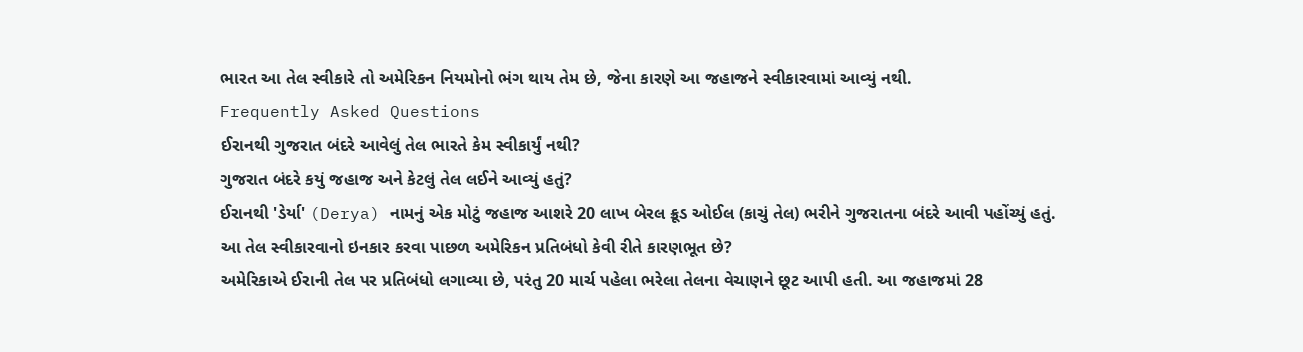ભારત આ તેલ સ્વીકારે તો અમેરિકન નિયમોનો ભંગ થાય તેમ છે, જેના કારણે આ જહાજને સ્વીકારવામાં આવ્યું નથી.
Frequently Asked Questions
ઈરાનથી ગુજરાત બંદરે આવેલું તેલ ભારતે કેમ સ્વીકાર્યું નથી?
ગુજરાત બંદરે કયું જહાજ અને કેટલું તેલ લઈને આવ્યું હતું?
ઈરાનથી 'ડેર્યા' (Derya) નામનું એક મોટું જહાજ આશરે 20 લાખ બેરલ ક્રૂડ ઓઈલ (કાચું તેલ) ભરીને ગુજરાતના બંદરે આવી પહોંચ્યું હતું.
આ તેલ સ્વીકારવાનો ઇનકાર કરવા પાછળ અમેરિકન પ્રતિબંધો કેવી રીતે કારણભૂત છે?
અમેરિકાએ ઈરાની તેલ પર પ્રતિબંધો લગાવ્યા છે, પરંતુ 20 માર્ચ પહેલા ભરેલા તેલના વેચાણને છૂટ આપી હતી. આ જહાજમાં 28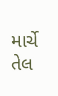માર્ચે તેલ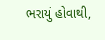ભરાયું હોવાથી,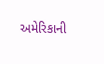અમેરિકાની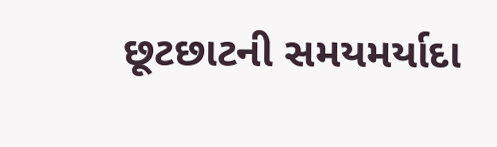છૂટછાટની સમયમર્યાદા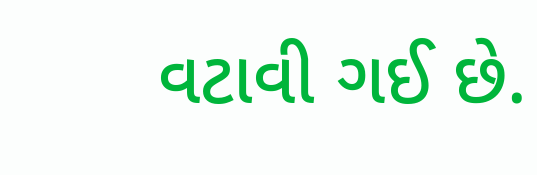વટાવી ગઈ છે.